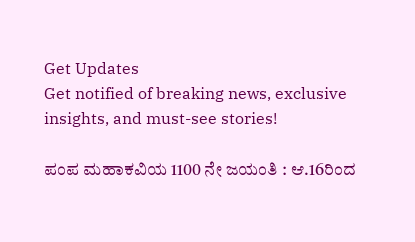Get Updates
Get notified of breaking news, exclusive insights, and must-see stories!

ಪಂಪ ಮಹಾಕವಿಯ 1100 ನೇ ಜಯಂತಿ : ಆ.16ರಿಂದ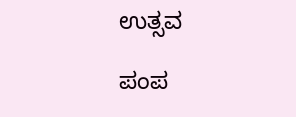ಉತ್ಸವ

ಪಂಪ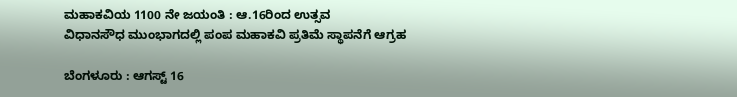ಮಹಾಕವಿಯ 1100 ನೇ ಜಯಂತಿ : ಆ.16ರಿಂದ ಉತ್ಸವ
ವಿಧಾನಸೌಧ ಮುಂಭಾಗದಲ್ಲಿ ಪಂಪ ಮಹಾಕವಿ ಪ್ರತಿಮೆ ಸ್ಥಾಪನೆಗೆ ಆಗ್ರಹ

ಬೆಂಗಳೂರು : ಆಗಸ್ಟ್‌ 16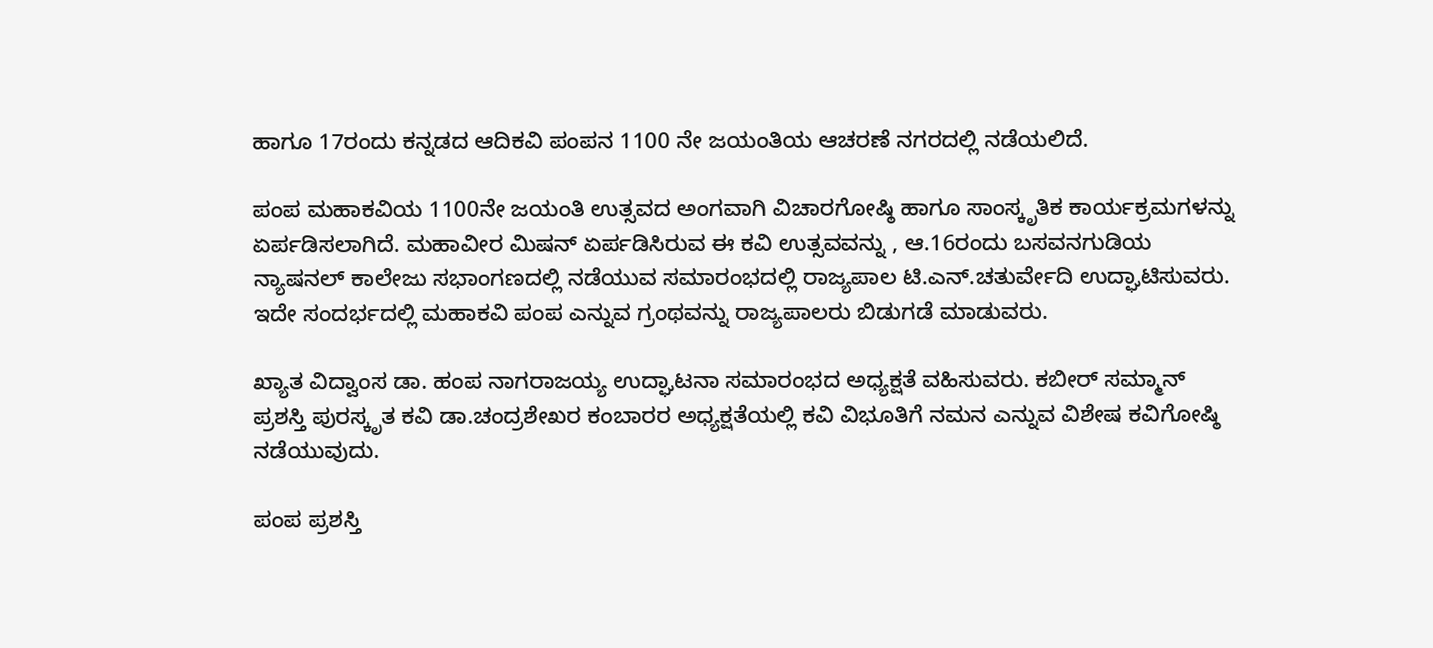ಹಾಗೂ 17ರಂದು ಕನ್ನಡದ ಆದಿಕವಿ ಪಂಪನ 1100 ನೇ ಜಯಂತಿಯ ಆಚರಣೆ ನಗರದಲ್ಲಿ ನಡೆಯಲಿದೆ.

ಪಂಪ ಮಹಾಕವಿಯ 1100ನೇ ಜಯಂತಿ ಉತ್ಸವದ ಅಂಗವಾಗಿ ವಿಚಾರಗೋಷ್ಠಿ ಹಾಗೂ ಸಾಂಸ್ಕೃತಿಕ ಕಾರ್ಯಕ್ರಮಗಳನ್ನು ಏರ್ಪಡಿಸಲಾಗಿದೆ. ಮಹಾವೀರ ಮಿಷನ್‌ ಏರ್ಪಡಿಸಿರುವ ಈ ಕವಿ ಉತ್ಸವವನ್ನು , ಆ.16ರಂದು ಬಸವನಗುಡಿಯ ನ್ಯಾಷನಲ್‌ ಕಾಲೇಜು ಸಭಾಂಗಣದಲ್ಲಿ ನಡೆಯುವ ಸಮಾರಂಭದಲ್ಲಿ ರಾಜ್ಯಪಾಲ ಟಿ.ಎನ್‌.ಚತುರ್ವೇದಿ ಉದ್ಘಾಟಿಸುವರು. ಇದೇ ಸಂದರ್ಭದಲ್ಲಿ ಮಹಾಕವಿ ಪಂಪ ಎನ್ನುವ ಗ್ರಂಥವನ್ನು ರಾಜ್ಯಪಾಲರು ಬಿಡುಗಡೆ ಮಾಡುವರು.

ಖ್ಯಾತ ವಿದ್ವಾಂಸ ಡಾ. ಹಂಪ ನಾಗರಾಜಯ್ಯ ಉದ್ಘಾಟನಾ ಸಮಾರಂಭದ ಅಧ್ಯಕ್ಷತೆ ವಹಿಸುವರು. ಕಬೀರ್‌ ಸಮ್ಮಾನ್‌ ಪ್ರಶಸ್ತಿ ಪುರಸ್ಕೃತ ಕವಿ ಡಾ.ಚಂದ್ರಶೇಖರ ಕಂಬಾರರ ಅಧ್ಯಕ್ಷತೆಯಲ್ಲಿ ಕವಿ ವಿಭೂತಿಗೆ ನಮನ ಎನ್ನುವ ವಿಶೇಷ ಕವಿಗೋಷ್ಠಿ ನಡೆಯುವುದು.

ಪಂಪ ಪ್ರಶಸ್ತಿ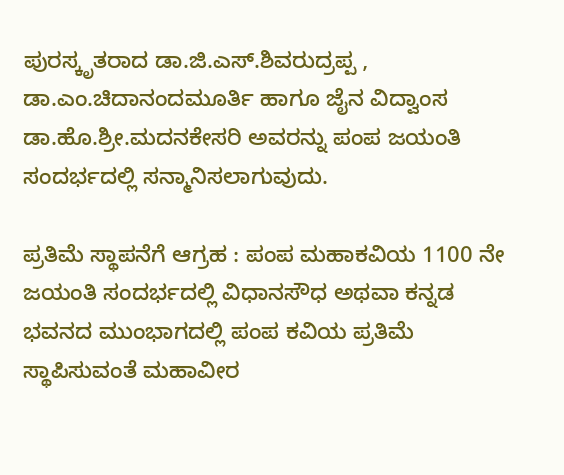ಪುರಸ್ಕೃತರಾದ ಡಾ.ಜಿ.ಎಸ್‌.ಶಿವರುದ್ರಪ್ಪ , ಡಾ.ಎಂ.ಚಿದಾನಂದಮೂರ್ತಿ ಹಾಗೂ ಜೈನ ವಿದ್ವಾಂಸ ಡಾ.ಹೊ.ಶ್ರೀ.ಮದನಕೇಸರಿ ಅವರನ್ನು ಪಂಪ ಜಯಂತಿ ಸಂದರ್ಭದಲ್ಲಿ ಸನ್ಮಾನಿಸಲಾಗುವುದು.

ಪ್ರತಿಮೆ ಸ್ಥಾಪನೆಗೆ ಆಗ್ರಹ : ಪಂಪ ಮಹಾಕವಿಯ 1100 ನೇ ಜಯಂತಿ ಸಂದರ್ಭದಲ್ಲಿ ವಿಧಾನಸೌಧ ಅಥವಾ ಕನ್ನಡ ಭವನದ ಮುಂಭಾಗದಲ್ಲಿ ಪಂಪ ಕವಿಯ ಪ್ರತಿಮೆ ಸ್ಥಾಪಿಸುವಂತೆ ಮಹಾವೀರ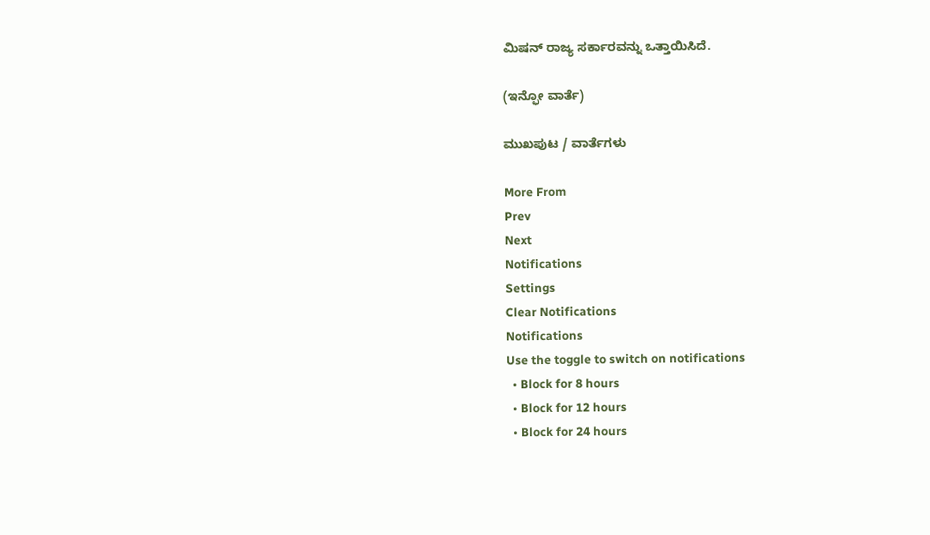ಮಿಷನ್‌ ರಾಜ್ಯ ಸರ್ಕಾರವನ್ನು ಒತ್ತಾಯಿಸಿದೆ.

(ಇನ್ಫೋ ವಾರ್ತೆ)

ಮುಖಪುಟ / ವಾರ್ತೆಗಳು

More From
Prev
Next
Notifications
Settings
Clear Notifications
Notifications
Use the toggle to switch on notifications
  • Block for 8 hours
  • Block for 12 hours
  • Block for 24 hours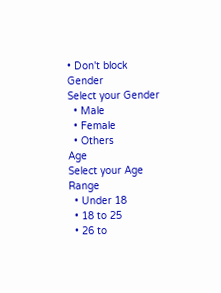• Don't block
Gender
Select your Gender
  • Male
  • Female
  • Others
Age
Select your Age Range
  • Under 18
  • 18 to 25
  • 26 to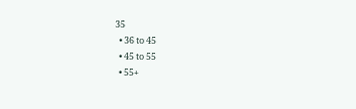35
  • 36 to 45
  • 45 to 55
  • 55+